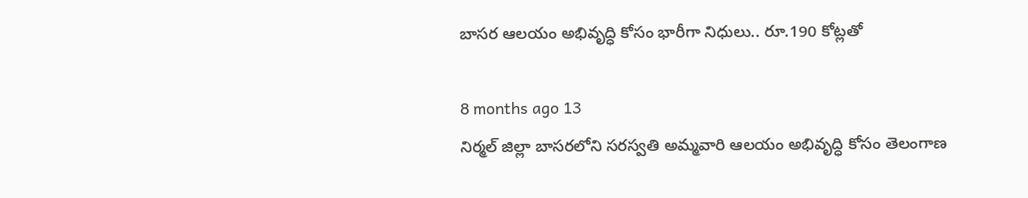బాసర ఆలయం అభివృద్ధి కోసం భారీగా నిధులు.. రూ.190 కోట్లతో

8 months ago 13
నిర్మల్ జిల్లా బాసరలోని సరస్వతి అమ్మవారి ఆలయం అభివృద్ధి కోసం తెలంగాణ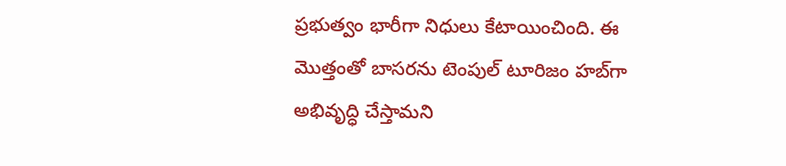ప్రభుత్వం భారీగా నిధులు కేటాయించింది. ఈ మొత్తంతో బాసరను టెంపుల్ టూరిజం హబ్‌గా అభివృద్ధి చేస్తామని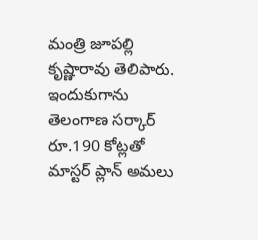మంత్రి జూపల్లి కృష్ణారావు తెలిపారు. ఇందుకుగాను తెలంగాణ సర్కార్ రూ.190 కోట్లతో మాస్టర్ ప్లాన్ అమలు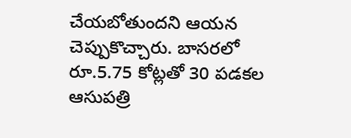చేయబోతుందని ఆయన చెప్పుకొచ్చారు. బాసరలో రూ.5.75 కోట్లతో 30 పడకల ఆసుపత్రి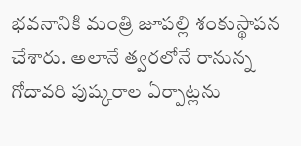భవనానికి మంత్రి జూపల్లి శంకుస్థాపన చేశారు. అలానే త్వరలోనే రానున్న గోదావరి పుష్కరాల ఏర్పాట్లను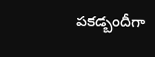పకడ్బందీగా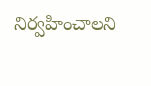నిర్వహించాలని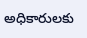అధికారులకు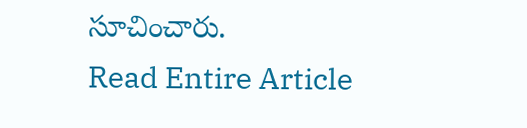సూచించారు.
Read Entire Article